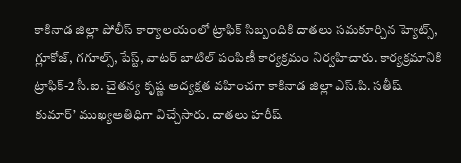కాకినాడ జిల్లా పోలీస్ కార్యాలయంలో ట్రాఫిక్ సిబ్బందికి దాతలు సమకూర్చిన హ్యెట్స్, గ్లూకోజ్, గగూల్స్, పేస్ట్, వాటర్ బాటిల్ పంపిణీ కార్యక్రమం నిర్వహిచారు. కార్యక్రమానికి ట్రాఫిక్-2 సీ.ఐ. చైతన్య కృష్ణ అద్యక్షత వహించగా కాకినాడ జిల్లా ఎస్.పి. సతీష్ కుమార్’ ముఖ్యఅతిధిగా విచ్చేసారు. దాతలు హరీష్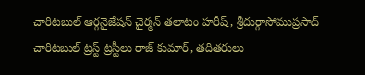చారిటబుల్ ఆర్గనైజేషన్ చైర్మన్ తలాటం హరీష్, శ్రీదుర్గాసోముప్రసాద్ చారిటబుల్ ట్రస్ట్ ట్రస్టీలు రాజ్ కుమార్, తదితరులు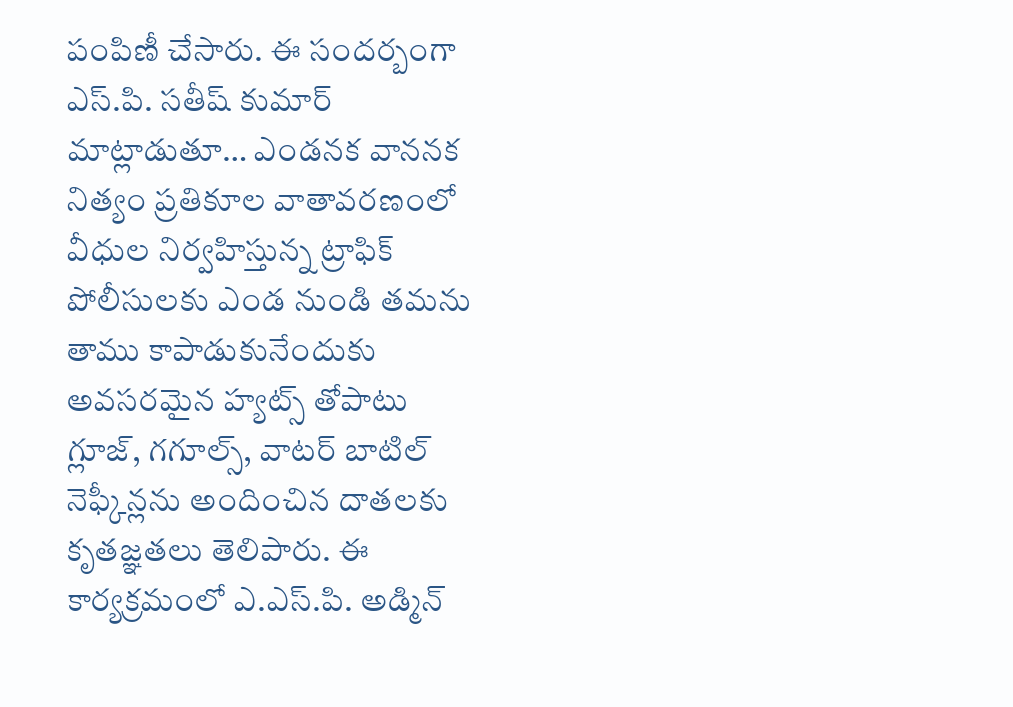పంపిణీ చేసారు. ఈ సందర్బంగా ఎస్.పి. సతీష్ కుమార్ మాట్లాడుతూ… ఎండనక వాననక నిత్యం ప్రతికూల వాతావరణంలో వీధుల నిర్వహిస్తున్న ట్రాఫిక్ పోలీసులకు ఎండ నుండి తమను తాము కాపాడుకునేందుకు అవసరమైన హ్యట్స్ తోపాటు గ్లూజ్, గగూల్స్, వాటర్ బాటిల్ నెఫ్కీన్లను అందించిన దాతలకు కృతజ్ఞతలు తెలిపారు. ఈ కార్యక్రమంలో ఎ.ఎస్.పి. అడ్మిన్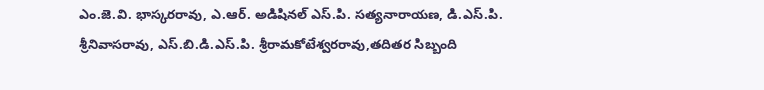ఎం.జె.వి. భాస్కరరావు, ఎ.ఆర్. అడిషినల్ ఎస్.పి. సత్యనారాయణ, డి.ఎస్.పి. శ్రీనివాసరావు, ఎస్.బి.డి.ఎస్.పి. శ్రీరామకోటేశ్వరరావు,తదితర సిబ్బంది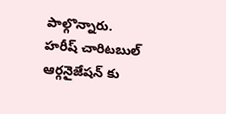పాల్గొన్నారు.
హరీష్ చారిటబుల్ ఆర్గనైజేషన్ కు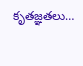కృతజ్ఞతలు…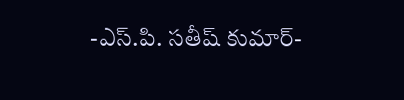-ఎస్.పి. సతీష్ కుమార్-